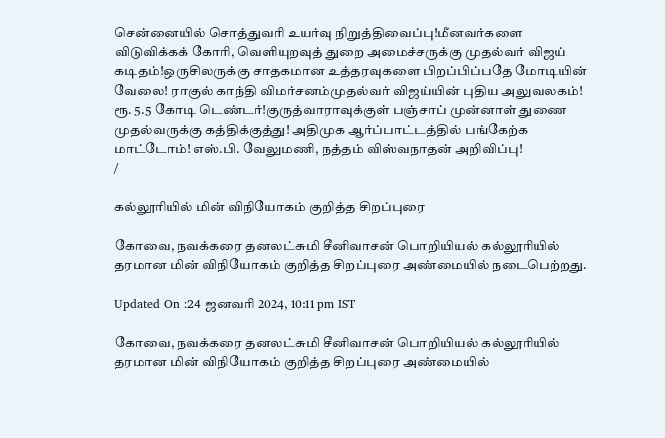சென்னையில் சொத்துவரி உயர்வு நிறுத்திவைப்பு!மீனவர்களை விடுவிக்கக் கோரி, வெளியுறவுத் துறை அமைச்சருக்கு முதல்வர் விஜய் கடிதம்!ஒருசிலருக்கு சாதகமான உத்தரவுகளை பிறப்பிப்பதே மோடியின் வேலை! ராகுல் காந்தி விமர்சனம்முதல்வர் விஜய்யின் புதிய அலுவலகம்! ரூ. 5.5 கோடி டெண்டர்!குருத்வாராவுக்குள் பஞ்சாப் முன்னாள் துணை முதல்வருக்கு கத்திக்குத்து! அதிமுக ஆர்ப்பாட்டத்தில் பங்கேற்க மாட்டோம்! எஸ்.பி. வேலுமணி, நத்தம் விஸ்வநாதன் அறிவிப்பு!
/

கல்லூரியில் மின் விநியோகம் குறித்த சிறப்புரை

கோவை, நவக்கரை தனலட்சுமி சீனிவாசன் பொறியியல் கல்லூரியில் தரமான மின் விநியோகம் குறித்த சிறப்புரை அண்மையில் நடைபெற்றது.

Updated On :24 ஜனவரி 2024, 10:11 pm IST

கோவை, நவக்கரை தனலட்சுமி சீனிவாசன் பொறியியல் கல்லூரியில் தரமான மின் விநியோகம் குறித்த சிறப்புரை அண்மையில்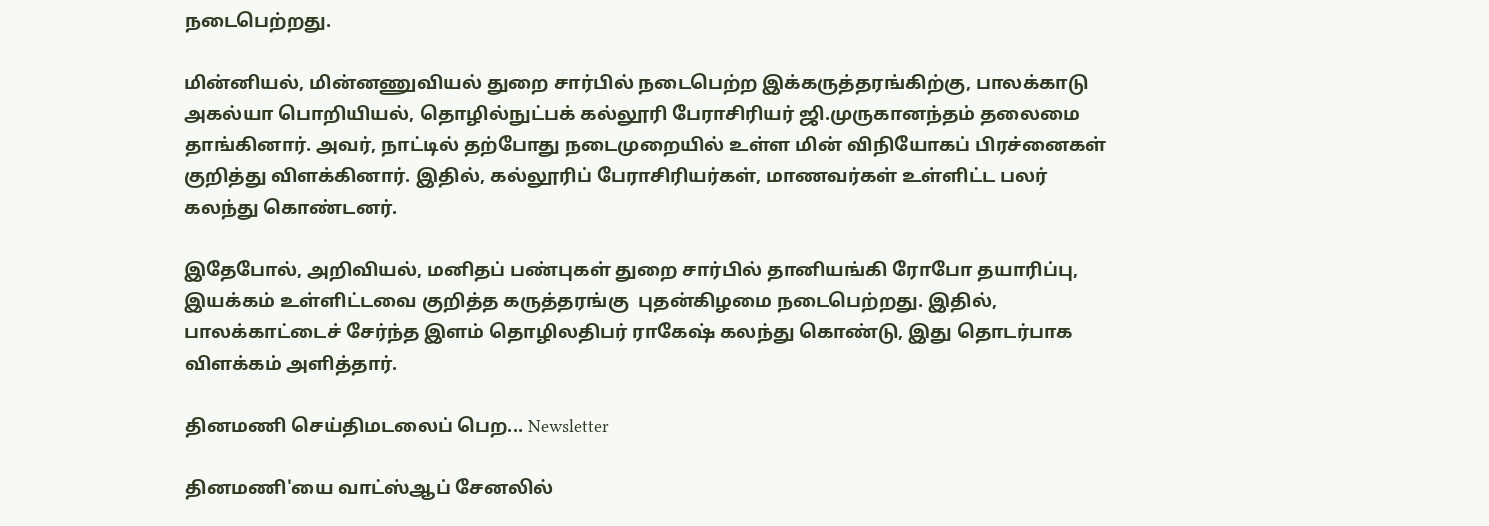நடைபெற்றது.

மின்னியல், மின்னணுவியல் துறை சார்பில் நடைபெற்ற இக்கருத்தரங்கிற்கு, பாலக்காடு அகல்யா பொறியியல், தொழில்நுட்பக் கல்லூரி பேராசிரியர் ஜி.முருகானந்தம் தலைமை தாங்கினார். அவர், நாட்டில் தற்போது நடைமுறையில் உள்ள மின் விநியோகப் பிரச்னைகள் குறித்து விளக்கினார். இதில், கல்லூரிப் பேராசிரியர்கள், மாணவர்கள் உள்ளிட்ட பலர் கலந்து கொண்டனர்.

இதேபோல், அறிவியல், மனிதப் பண்புகள் துறை சார்பில் தானியங்கி ரோபோ தயாரிப்பு, இயக்கம் உள்ளிட்டவை குறித்த கருத்தரங்கு  புதன்கிழமை நடைபெற்றது. இதில், பாலக்காட்டைச் சேர்ந்த இளம் தொழிலதிபர் ராகேஷ் கலந்து கொண்டு, இது தொடர்பாக விளக்கம் அளித்தார்.

தினமணி செய்திமடலைப் பெற... Newsletter

தினமணி'யை வாட்ஸ்ஆப் சேனலில்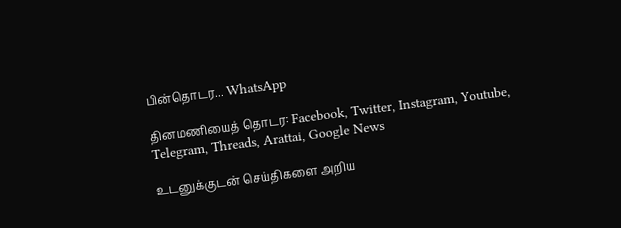பின்தொடர... WhatsApp

தினமணியைத் தொடர: Facebook, Twitter, Instagram, Youtube, Telegram, Threads, Arattai, Google News

உடனுக்குடன் செய்திகளை அறிய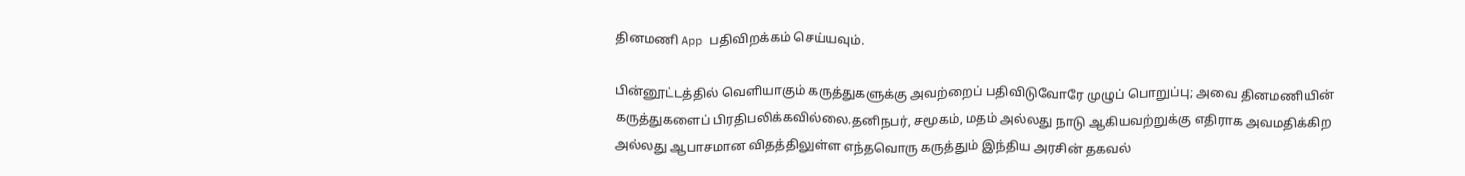தினமணி App பதிவிறக்கம் செய்யவும்.

பின்னூட்டத்தில் வெளியாகும் கருத்துகளுக்கு அவற்றைப் பதிவிடுவோரே முழுப் பொறுப்பு; அவை தினமணியின் கருத்துகளைப் பிரதிபலிக்கவில்லை.தனிநபர், சமூகம், மதம் அல்லது நாடு ஆகியவற்றுக்கு எதிராக அவமதிக்கிற அல்லது ஆபாசமான விதத்திலுள்ள எந்தவொரு கருத்தும் இந்திய அரசின் தகவல்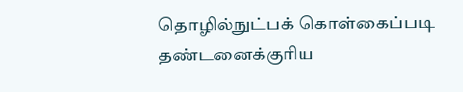தொழில்நுட்பக் கொள்கைப்படி தண்டனைக்குரிய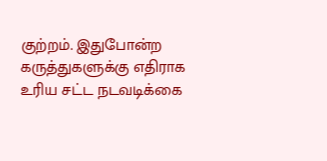குற்றம். இதுபோன்ற கருத்துகளுக்கு எதிராக உரிய சட்ட நடவடிக்கை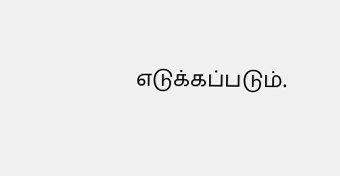எடுக்கப்படும்.